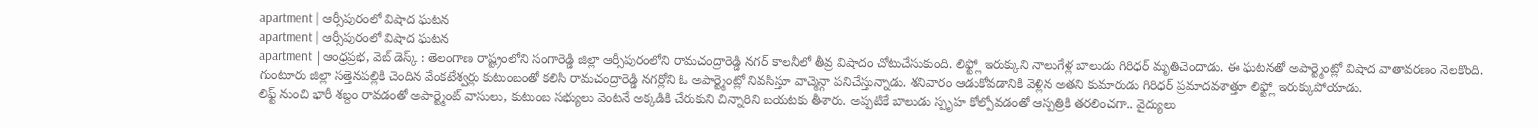apartment | ఆర్సీపురంలో విషాద ఘటన
apartment | ఆర్సీపురంలో విషాద ఘటన
apartment |ఆంధ్రప్రభ, వెబ్ డెస్క్ : తెలంగాణ రాష్ట్రంలోని సంగారెడ్డి జిల్లా ఆర్సీపురంలోని రామచంద్రారెడ్డి నగర్ కాలనీలో తీవ్ర విషాదం చోటుచేసుకుంది. లిఫ్ట్లో ఇరుక్కుని నాలుగేళ్ల బాలుడు గిరిధర్ మృతిచెందాడు. ఈ ఘటనతో అపార్ట్మెంట్లో విషాద వాతావరణం నెలకొంది.
గుంటూరు జిల్లా సత్తెనపల్లికి చెందిన వేంకటేశ్వర్లు కుటుంబంతో కలిసి రామచంద్రారెడ్డి నగర్లోని ఓ అపార్ట్మెంట్లో నివసిస్తూ వాచ్మెన్గా పనిచేస్తున్నాడు. శనివారం ఆడుకోవడానికి వెళ్లిన అతని కుమారుడు గిరిధర్ ప్రమాదవశాత్తూ లిఫ్ట్లో ఇరుక్కుపోయాడు.
లిఫ్ట్ నుంచి భారీ శబ్దం రావడంతో అపార్ట్మెంట్ వాసులు, కుటుంబ సభ్యులు వెంటనే అక్కడికి చేరుకుని చిన్నారిని బయటకు తీశారు. అప్పటికే బాలుడు స్పృహ కోల్పోవడంతో ఆస్పత్రికి తరలించగా.. వైద్యులు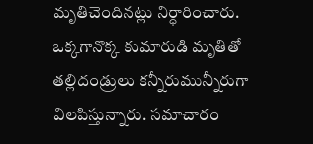మృతిచెందినట్లు నిర్ధారించారు.
ఒక్కగానొక్క కుమారుడి మృతితో తల్లిదండ్రులు కన్నీరుమున్నీరుగా విలపిస్తున్నారు. సమాచారం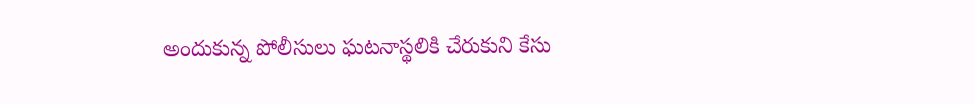అందుకున్న పోలీసులు ఘటనాస్థలికి చేరుకుని కేసు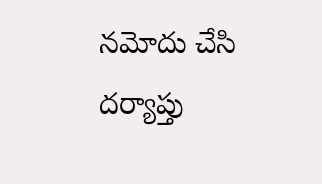నమోదు చేసి దర్యాప్తు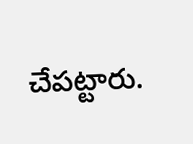చేపట్టారు.